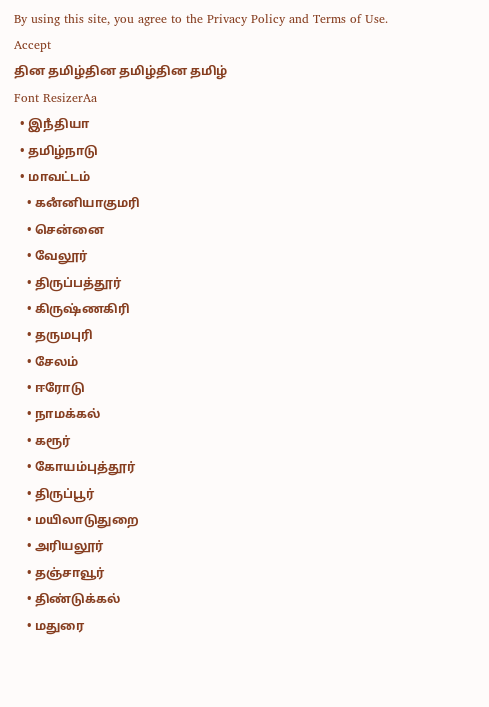By using this site, you agree to the Privacy Policy and Terms of Use.
Accept
தின தமிழ்தின தமிழ்தின தமிழ்
Font ResizerAa
  • இநஂதியா
  • தமிழ்நாடு
  • மாவட்டம்
    • கனஂனியாகுமரி
    • சென்னை
    • வேலூர்
    • திருப்பத்தூர்
    • கிருஷ்ணகிரி
    • தருமபுரி
    • சேலம்
    • ஈரோடு
    • நாமக்கல்
    • கரூர்
    • கோயம்புத்தூர்
    • திருப்பூர்
    • மயிலாடுதுறை
    • அரியலூர்
    • தஞ்சாவூர்
    • திண்டுக்கல்
    • மதுரை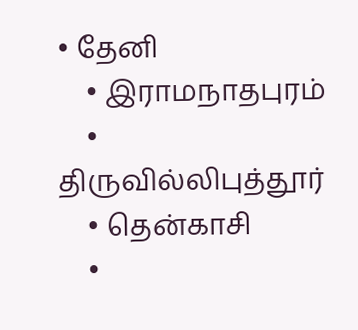• தேனி
    • இராமநாதபுரம்
    • திருவில்லிபுத்தூர்
    • தென்காசி
    •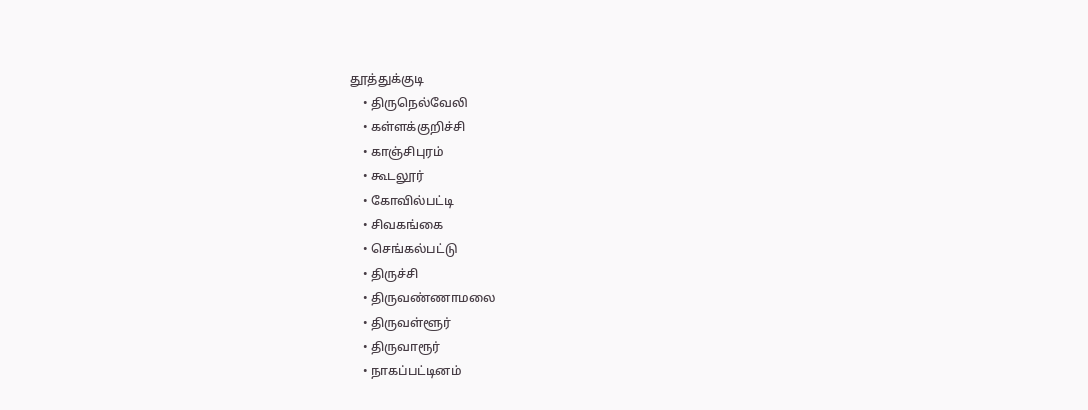தூத்துக்குடி
    • திருநெல்வேலி
    • கள்ளக்குறிச்சி
    • காஞ்சிபுரம்
    • கூடலூர்
    • கோவில்பட்டி
    • சிவகங்கை
    • செங்கல்பட்டு
    • திருச்சி
    • திருவண்ணாமலை
    • திருவள்ளூர்
    • திருவாரூர்
    • நாகப்பட்டினம்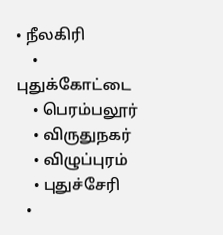• நீலகிரி
    • புதுக்கோட்டை
    • பெரம்பலூர்
    • விருதுநகர்
    • விழுப்புரம்
    • புதுச்சேரி
  •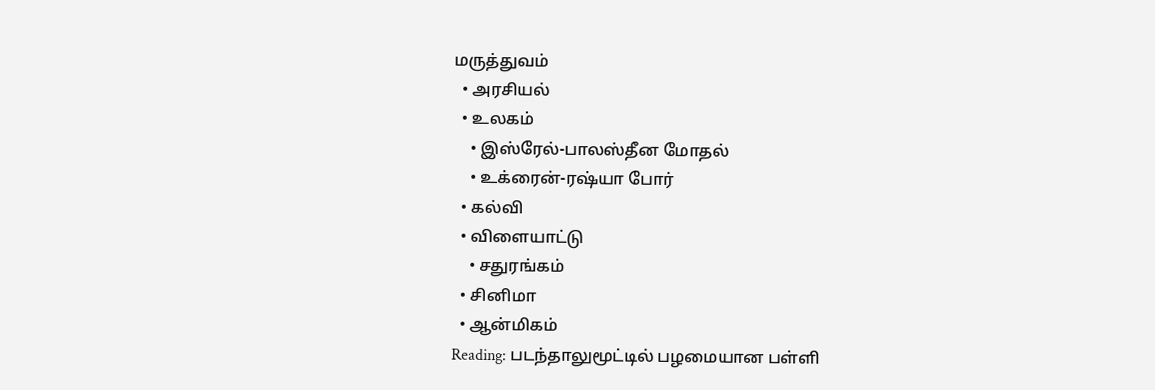மருத்துவம்
  • அரசியல்
  • உலகம்
    • இஸ்ரேல்-பாலஸ்தீன மோதல்
    • உக்ரைன்-ரஷ்யா போர்
  • கல்வி
  • விளையாட்டு
    • சதுரங்கம்
  • சினிமா
  • ஆன்மிகம்
Reading: படந்தாலுமூட்டில் பழமையான பள்ளி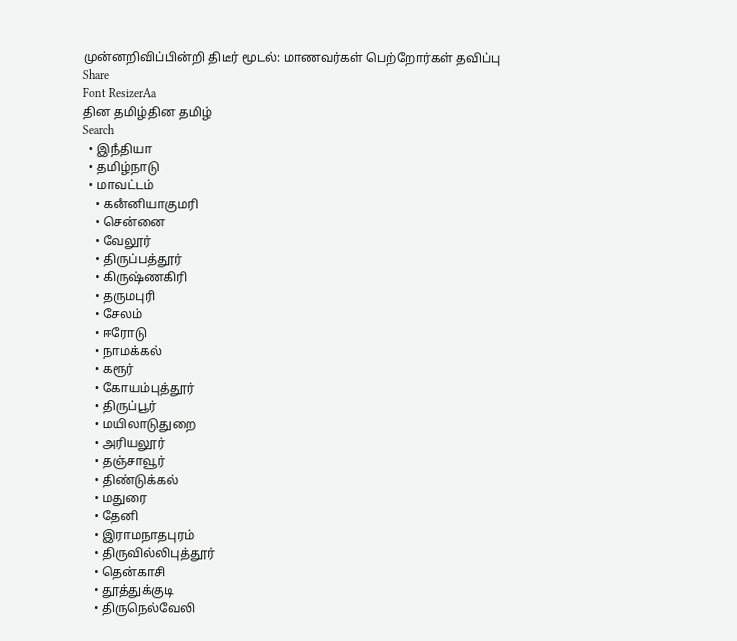முன்னறிவிப்பின்றி திடீர் மூடல்: மாணவர்கள் பெற்றோர்கள் தவிப்பு
Share
Font ResizerAa
தின தமிழ்தின தமிழ்
Search
  • இநஂதியா
  • தமிழ்நாடு
  • மாவட்டம்
    • கனஂனியாகுமரி
    • சென்னை
    • வேலூர்
    • திருப்பத்தூர்
    • கிருஷ்ணகிரி
    • தருமபுரி
    • சேலம்
    • ஈரோடு
    • நாமக்கல்
    • கரூர்
    • கோயம்புத்தூர்
    • திருப்பூர்
    • மயிலாடுதுறை
    • அரியலூர்
    • தஞ்சாவூர்
    • திண்டுக்கல்
    • மதுரை
    • தேனி
    • இராமநாதபுரம்
    • திருவில்லிபுத்தூர்
    • தென்காசி
    • தூத்துக்குடி
    • திருநெல்வேலி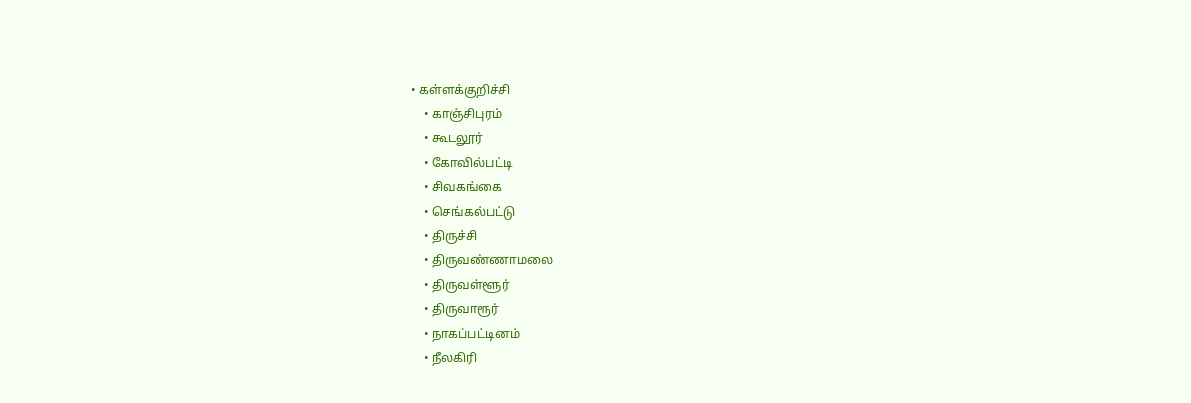• கள்ளக்குறிச்சி
    • காஞ்சிபுரம்
    • கூடலூர்
    • கோவில்பட்டி
    • சிவகங்கை
    • செங்கல்பட்டு
    • திருச்சி
    • திருவண்ணாமலை
    • திருவள்ளூர்
    • திருவாரூர்
    • நாகப்பட்டினம்
    • நீலகிரி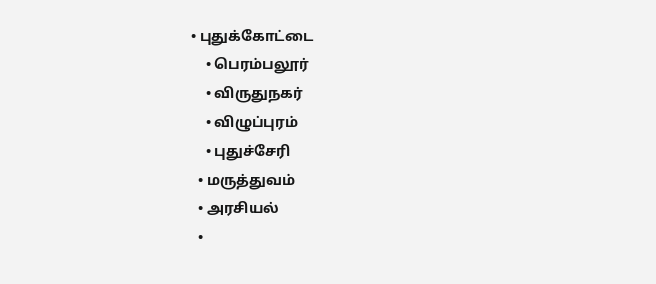• புதுக்கோட்டை
    • பெரம்பலூர்
    • விருதுநகர்
    • விழுப்புரம்
    • புதுச்சேரி
  • மருத்துவம்
  • அரசியல்
  •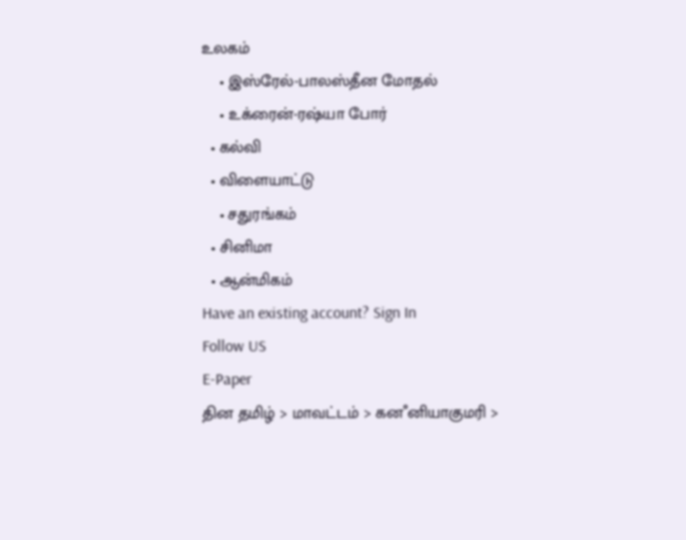உலகம்
    • இஸ்ரேல்-பாலஸ்தீன மோதல்
    • உக்ரைன்-ரஷ்யா போர்
  • கல்வி
  • விளையாட்டு
    • சதுரங்கம்
  • சினிமா
  • ஆன்மிகம்
Have an existing account? Sign In
Follow US
E-Paper
தின தமிழ் > மாவட்டம் > கனஂனியாகுமரி >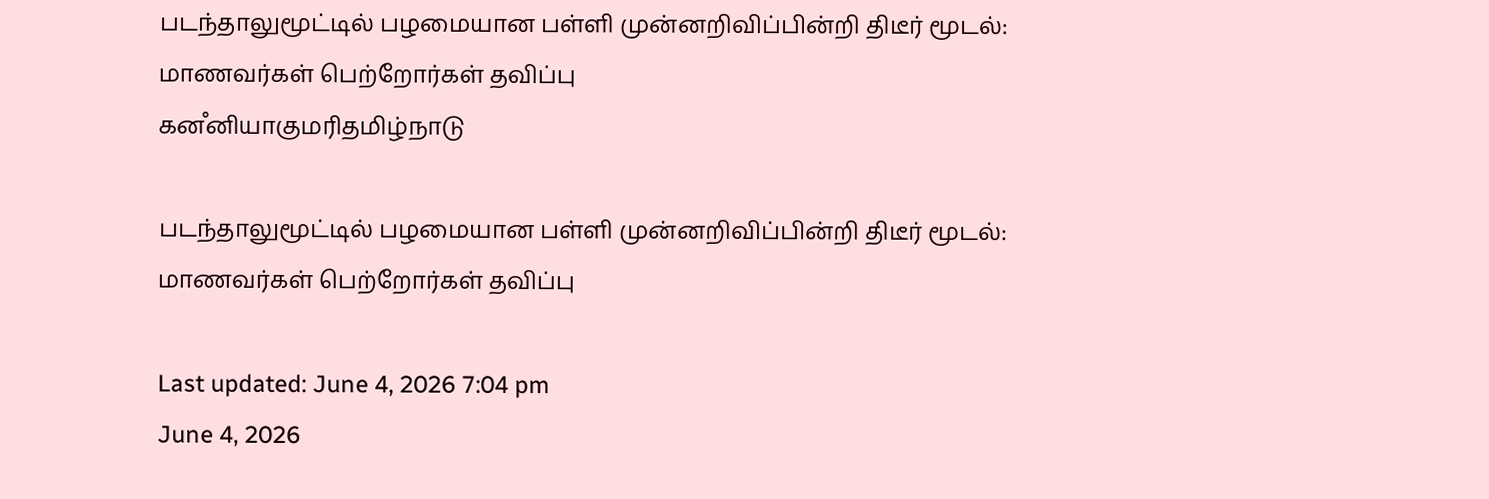படந்தாலுமூட்டில் பழமையான பள்ளி முன்னறிவிப்பின்றி திடீர் மூடல்: மாணவர்கள் பெற்றோர்கள் தவிப்பு
கனஂனியாகுமரிதமிழ்நாடு

படந்தாலுமூட்டில் பழமையான பள்ளி முன்னறிவிப்பின்றி திடீர் மூடல்: மாணவர்கள் பெற்றோர்கள் தவிப்பு

Last updated: June 4, 2026 7:04 pm
June 4, 2026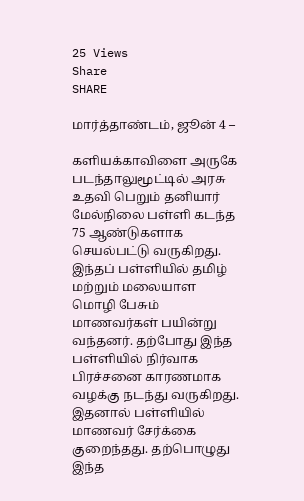25 Views
Share
SHARE

மார்த்தாண்டம், ஜூன் 4 –

களியக்காவிளை அருகே படந்தாலுமூட்டில் அரசு உதவி பெறும் தனியார் மேல்நிலை பள்ளி கடந்த 75 ஆண்டுகளாக செயல்பட்டு வருகிறது. இந்தப் பள்ளியில் தமிழ் மற்றும் மலையாள மொழி பேசும் மாணவர்கள் பயின்று வந்தனர். தற்போது இந்த பள்ளியில் நிர்வாக பிரச்சனை காரணமாக வழக்கு நடந்து வருகிறது. இதனால் பள்ளியில் மாணவர் சேர்க்கை குறைந்தது. தற்பொழுது இந்த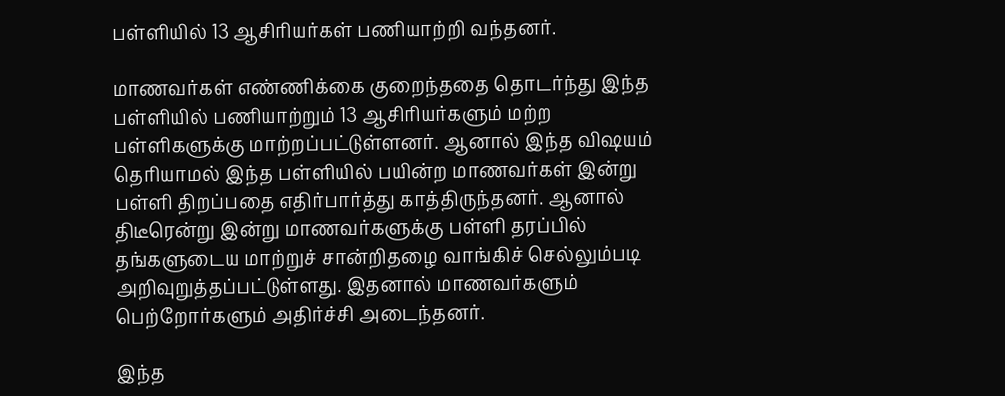பள்ளியில் 13 ஆசிரியர்கள் பணியாற்றி வந்தனர்.

மாணவர்கள் எண்ணிக்கை குறைந்ததை தொடர்ந்து இந்த பள்ளியில் பணியாற்றும் 13 ஆசிரியர்களும் மற்ற பள்ளிகளுக்கு மாற்றப்பட்டுள்ளனர். ஆனால் இந்த விஷயம் தெரியாமல் இந்த பள்ளியில் பயின்ற மாணவர்கள் இன்று பள்ளி திறப்பதை எதிர்பார்த்து காத்திருந்தனர். ஆனால் திடீரென்று இன்று மாணவர்களுக்கு பள்ளி தரப்பில் தங்களுடைய மாற்றுச் சான்றிதழை வாங்கிச் செல்லும்படி அறிவுறுத்தப்பட்டுள்ளது. இதனால் மாணவர்களும் பெற்றோர்களும் அதிர்ச்சி அடைந்தனர்.

இந்த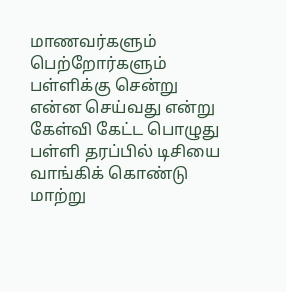மாணவர்களும் பெற்றோர்களும் பள்ளிக்கு சென்று என்ன செய்வது என்று கேள்வி கேட்ட பொழுது பள்ளி தரப்பில் டிசியை வாங்கிக் கொண்டு மாற்று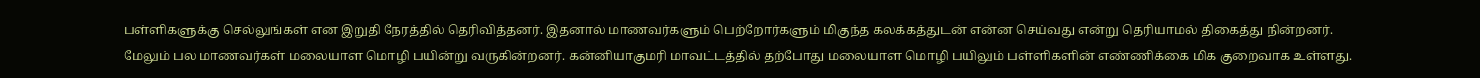பள்ளிகளுக்கு செல்லுங்கள் என இறுதி நேரத்தில் தெரிவித்தனர். இதனால் மாணவர்களும் பெற்றோர்களும் மிகுந்த கலக்கத்துடன் என்ன செய்வது என்று தெரியாமல் திகைத்து நின்றனர். மேலும் பல மாணவர்கள் மலையாள மொழி பயின்று வருகின்றனர். கன்னியாகுமரி மாவட்டத்தில் தற்போது மலையாள மொழி பயிலும் பள்ளிகளின் எண்ணிக்கை மிக குறைவாக உள்ளது.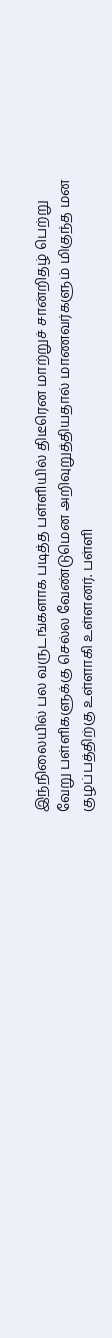இந்நிலையில் பல வருடங்களாக படித்த பள்ளியில் திடீரென மாற்றுச் சான்றிதழ் பெற்று வேறு பள்ளிகளுக்கு செல்ல வேண்டுமென அறிவுறுத்தியதால் மாணவர்களும் மிகுந்த மன குழப்பத்திற்கு உள்ளாகி உள்ளனர். பள்ளி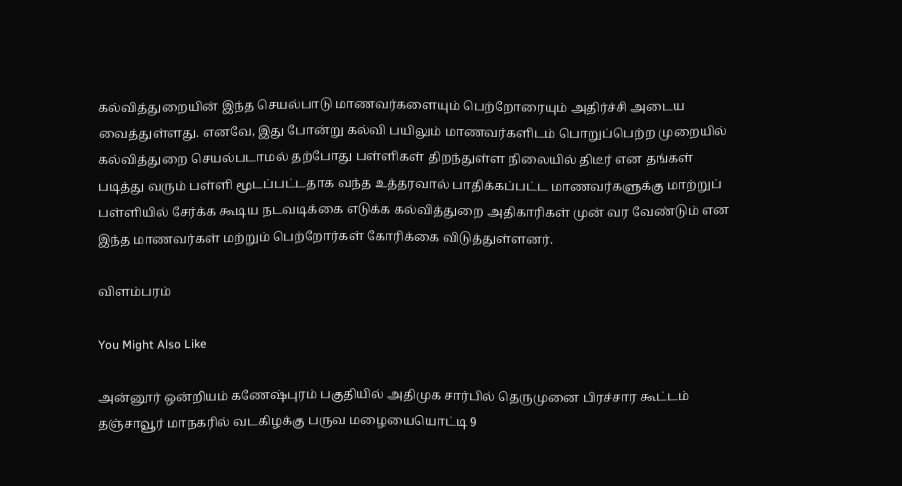கல்வித்துறையின் இந்த செயல்பாடு மாணவர்களையும் பெற்றோரையும் அதிர்ச்சி அடைய வைத்துள்ளது. எனவே, இது போன்று கல்வி பயிலும் மாணவர்களிடம் பொறுப்பெற்ற முறையில் கல்வித்துறை செயல்படாமல் தற்போது பள்ளிகள் திறந்துள்ள நிலையில் திடீர் என தங்கள் படித்து வரும் பள்ளி மூடப்பட்டதாக வந்த உத்தரவால் பாதிக்கப்பட்ட மாணவர்களுக்கு மாற்றுப் பள்ளியில் சேர்க்க கூடிய நடவடிக்கை எடுக்க கல்வித்துறை அதிகாரிகள் முன் வர வேண்டும் என இந்த மாணவர்கள் மற்றும் பெற்றோர்கள் கோரிக்கை விடுத்துள்ளனர்.

விளம்பரம்

You Might Also Like

அன்னூர் ஒன்றியம் கணேஷ்புரம் பகுதியில் அதிமுக சார்பில் தெருமுனை பிரச்சார கூட்டம்
தஞ்சாவூர் மாநகரில் வடகிழக்கு பருவ மழையையொட்டி 9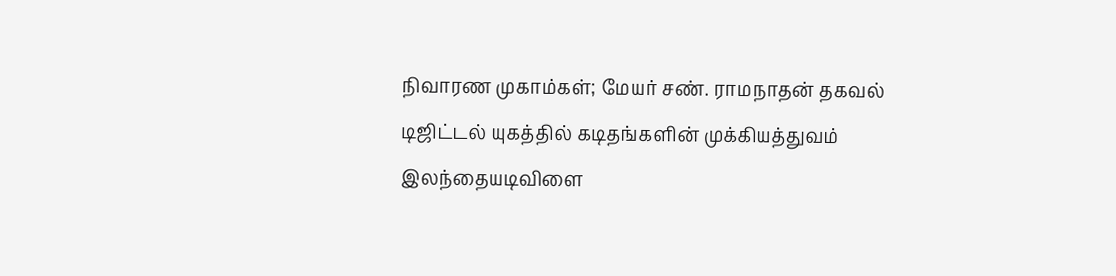நிவாரண முகாம்கள்; மேயர் சண். ராமநாதன் தகவல்
டிஜிட்டல் யுகத்தில் கடிதங்களின் முக்கியத்துவம்
இலந்தையடிவிளை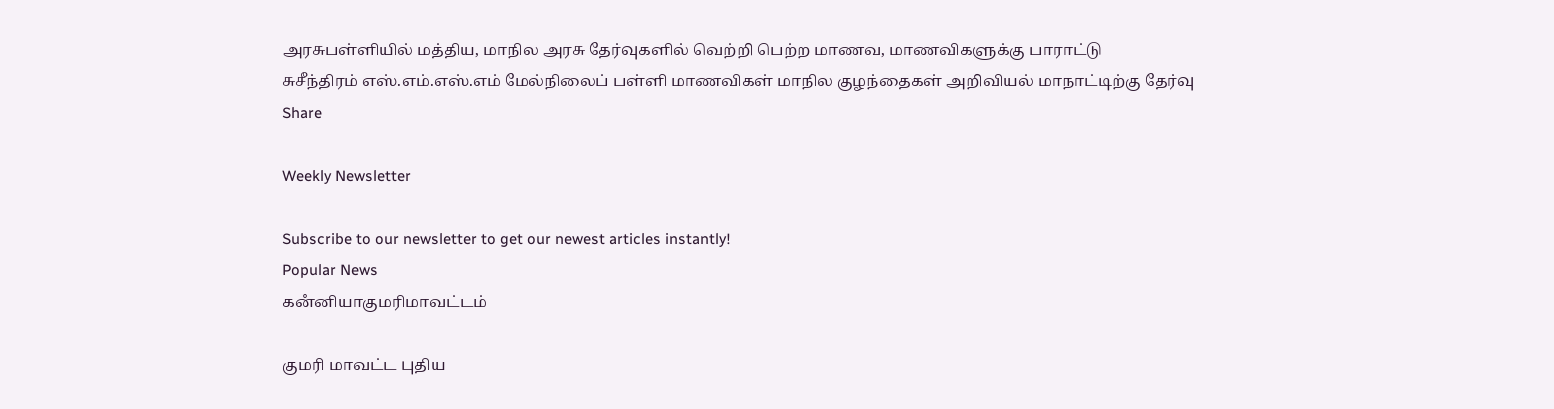அரசுபள்ளியில் மத்திய, மாநில அரசு தேர்வுகளில் வெற்றி பெற்ற மாணவ, மாணவிகளுக்கு பாராட்டு
சுசீந்திரம் எஸ்.எம்.எஸ்.எம் மேல்நிலைப் பள்ளி மாணவிகள் மாநில குழந்தைகள் அறிவியல் மாநாட்டிற்கு தேர்வு
Share

Weekly Newsletter

Subscribe to our newsletter to get our newest articles instantly!
Popular News
கனஂனியாகுமரிமாவட்டம்

குமரி மாவட்ட புதிய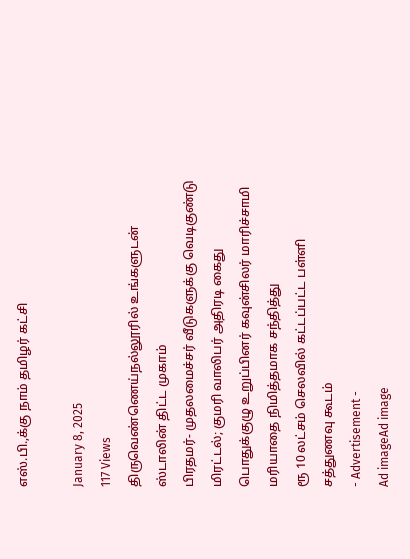எஸ்.பி.,க்கு நாம் தமிழர் கட்சி

January 8, 2025
117 Views
திருவெண்ணெய்நல்லூரில் உங்களுடன் ஸ்டாலின் திட்ட முகாம்
பிரதமர்- முதலமைச்சர் வீடுகளுக்கு வெடிகுண்டு மிரட்டல்; குமரி வாலிபர் அதிரடி கைது
பொதுக்குழு உறுப்பினர் கவுன்சிலர் மாரிச்சாமி மரியாதை நிமித்தமாக சந்தித்து
ரூ 10 லட்சம் செலவில் கட்டப்பட்ட பள்ளி சத்துணவு கூடம்
- Advertisement -
Ad imageAd image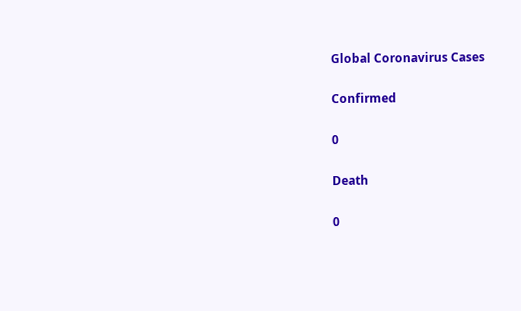Global Coronavirus Cases

Confirmed

0

Death

0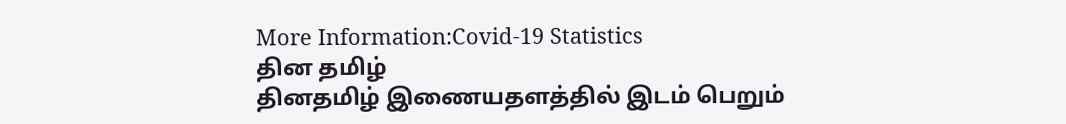More Information:Covid-19 Statistics
தின தமிழ்
தினதமிழ் இணையதளத்தில் இடம் பெறும்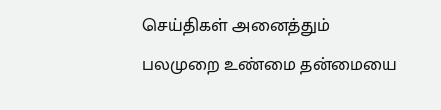செய்திகள் அனைத்தும் பலமுறை உண்மை தன்மையை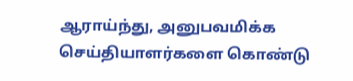ஆராய்ந்து, அனுபவமிக்க செய்தியாளர்களை கொண்டு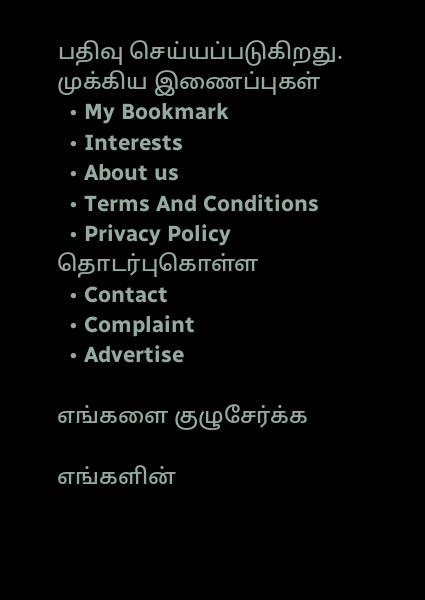பதிவு செய்யப்படுகிறது.
முக்கிய இணைப்புகள்
  • My Bookmark
  • Interests
  • About us
  • Terms And Conditions
  • Privacy Policy
தொடர்புகொள்ள
  • Contact
  • Complaint
  • Advertise

எங்களை குழுசேர்க்க

எங்களின்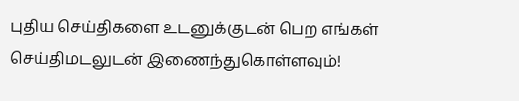புதிய செய்திகளை உடனுக்குடன் பெற எங்கள் செய்திமடலுடன் இணைந்துகொள்ளவும்!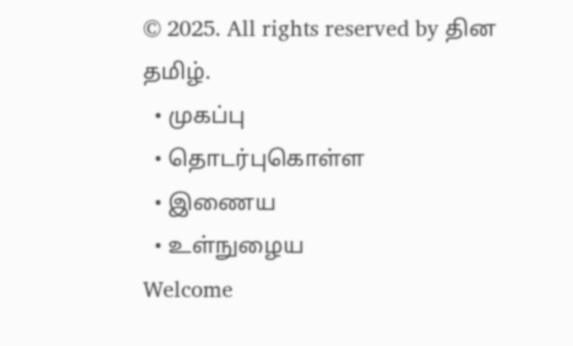© 2025. All rights reserved by தின தமிழ்.
  • முகப்பு
  • தொடர்புகொள்ள
  • இணைய
  • உள்நுழைய
Welcome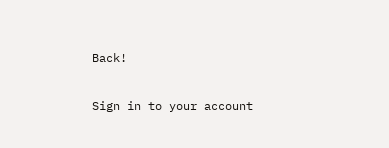Back!

Sign in to your account